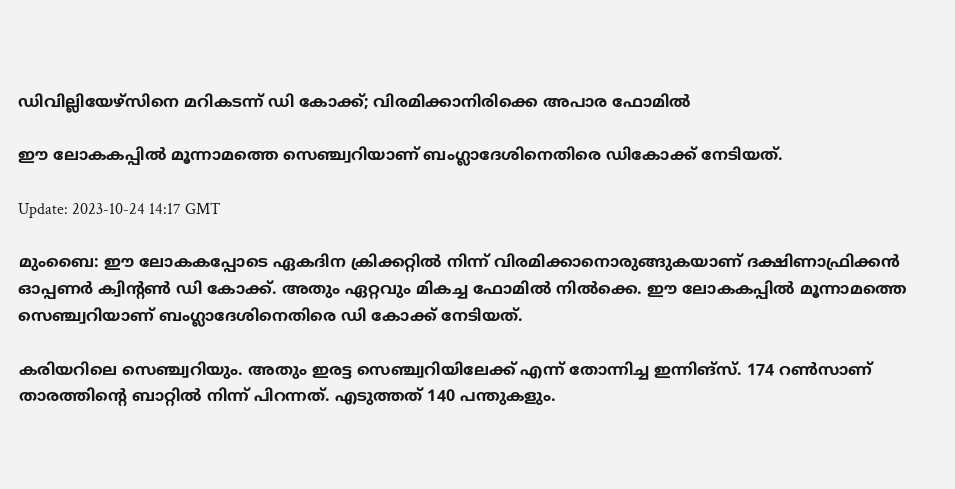ഡിവില്ലിയേഴ്‌സിനെ മറികടന്ന് ഡി കോക്ക്; വിരമിക്കാനിരിക്കെ അപാര ഫോമിൽ

ഈ ലോകകപ്പിൽ മൂന്നാമത്തെ സെഞ്ച്വറിയാണ് ബംഗ്ലാദേശിനെതിരെ ഡികോക്ക് നേടിയത്.

Update: 2023-10-24 14:17 GMT

മുംബൈ: ഈ ലോകകപ്പോടെ ഏകദിന ക്രിക്കറ്റിൽ നിന്ന് വിരമിക്കാനൊരുങ്ങുകയാണ് ദക്ഷിണാഫ്രിക്കൻ ഓപ്പണർ ക്വിന്റൺ ഡി കോക്ക്. അതും ഏറ്റവും മികച്ച ഫോമിൽ നിൽക്കെ. ഈ ലോകകപ്പിൽ മൂന്നാമത്തെ സെഞ്ച്വറിയാണ് ബംഗ്ലാദേശിനെതിരെ ഡി കോക്ക് നേടിയത്.

കരിയറിലെ സെഞ്ച്വറിയും. അതും ഇരട്ട സെഞ്ച്വറിയിലേക്ക് എന്ന് തോന്നിച്ച ഇന്നിങ്‌സ്. 174 റൺസാണ് താരത്തിന്റെ ബാറ്റിൽ നിന്ന് പിറന്നത്. എടുത്തത് 140 പന്തുകളും.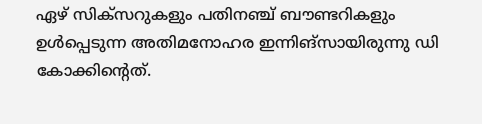ഏഴ് സിക്‌സറുകളും പതിനഞ്ച് ബൗണ്ടറികളും ഉൾപ്പെടുന്ന അതിമനോഹര ഇന്നിങ്‌സായിരുന്നു ഡി കോക്കിന്റെത്.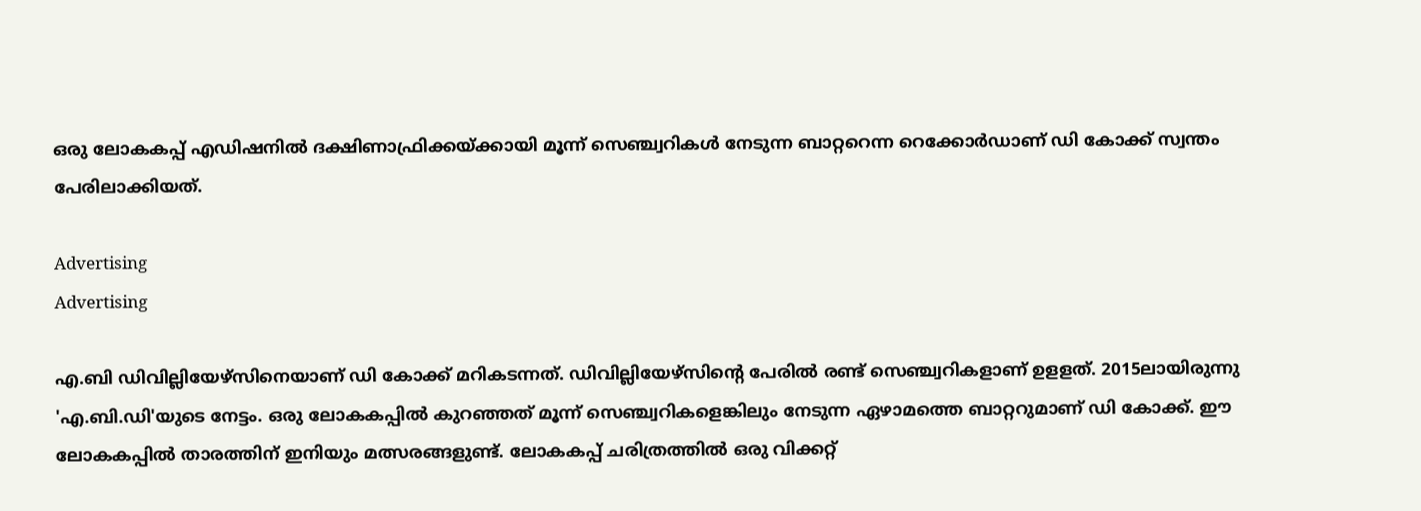ഒരു ലോകകപ്പ് എഡിഷനിൽ ദക്ഷിണാഫ്രിക്കയ്ക്കായി മൂന്ന് സെഞ്ച്വറികൾ നേടുന്ന ബാറ്ററെന്ന റെക്കോർഡാണ് ഡി കോക്ക് സ്വന്തം പേരിലാക്കിയത്.

Advertising
Advertising

എ.ബി ഡിവില്ലിയേഴ്‌സിനെയാണ് ഡി കോക്ക് മറികടന്നത്. ഡിവില്ലിയേഴ്‌സിന്റെ പേരിൽ രണ്ട് സെഞ്ച്വറികളാണ് ഉളളത്. 2015ലായിരുന്നു 'എ.ബി.ഡി'യുടെ നേട്ടം. ഒരു ലോകകപ്പിൽ കുറഞ്ഞത് മൂന്ന് സെഞ്ച്വറികളെങ്കിലും നേടുന്ന ഏഴാമത്തെ ബാറ്ററുമാണ് ഡി കോക്ക്. ഈ ലോകകപ്പിൽ താരത്തിന് ഇനിയും മത്സരങ്ങളുണ്ട്. ലോകകപ്പ് ചരിത്രത്തിൽ ഒരു വിക്കറ്റ്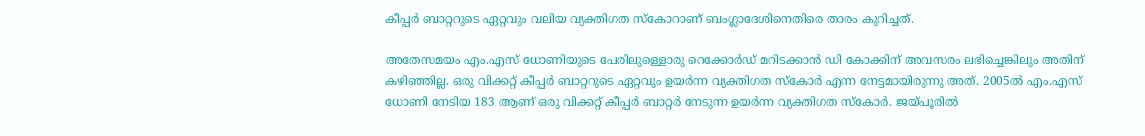കീപ്പർ ബാറ്ററുടെ ഏറ്റവും വലിയ വ്യക്തിഗത സ്‌കോറാണ് ബംഗ്ലാദേശിനെതിരെ താരം കുറിച്ചത്.

അതേസമയം എം.എസ് ധോണിയുടെ പേരിലുള്ളൊരു റെക്കോർഡ് മറിടക്കാൻ ഡി കോക്കിന് അവസരം ലഭിച്ചെങ്കിലും അതിന് കഴിഞ്ഞില്ല. ഒരു വിക്കറ്റ് കീപ്പർ ബാറ്ററുടെ ഏറ്റവും ഉയർന്ന വ്യക്തിഗത സ്‌കോർ എന്ന നേട്ടമായിരുന്നു അത്. 2005ൽ എം.എസ് ധോണി നേടിയ 183 ആണ് ഒരു വിക്കറ്റ് കീപ്പർ ബാറ്റർ നേടുന്ന ഉയർന്ന വ്യക്തിഗത സ്‌കോർ. ജയ്പൂരിൽ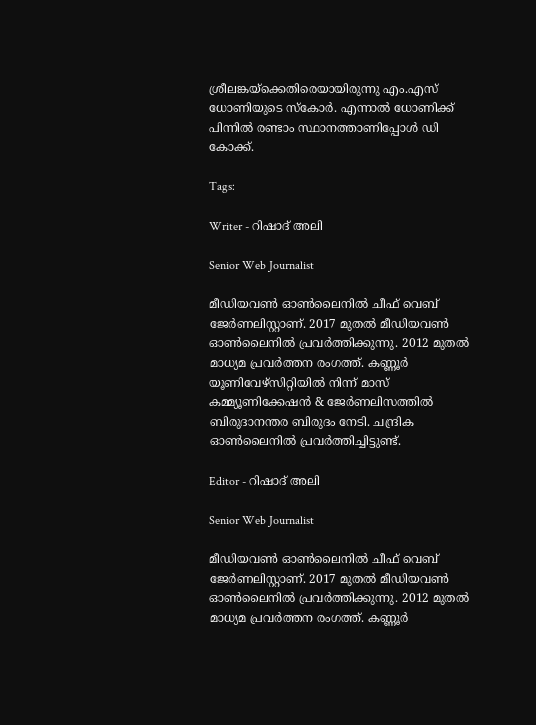ശ്രീലങ്കയ്‌ക്കെതിരെയായിരുന്നു എം.എസ് ധോണിയുടെ സ്‌കോർ. എന്നാൽ ധോണിക്ക് പിന്നിൽ രണ്ടാം സ്ഥാനത്താണിപ്പോൾ ഡി കോക്ക്.

Tags:

Writer - റിഷാദ് അലി

Senior Web Journalist

മീഡിയവൺ ഓൺലൈനിൽ ചീഫ് വെബ് ജേർണലിസ്റ്റാണ്. 2017 മുതൽ മീഡിയവൺ ഓൺലൈനിൽ പ്രവർത്തിക്കുന്നു. 2012 മുതൽ മാധ്യമ പ്രവർത്തന രംഗത്ത്. കണ്ണൂര്‍ യൂണിവേഴ്‌സിറ്റിയിൽ നിന്ന് മാസ് കമ്മ്യൂണിക്കേഷന്‍ & ജേര്‍ണലിസത്തില്‍ ബിരുദാനന്തര ബിരുദം നേടി. ചന്ദ്രിക ഓണ്‍ലൈനില്‍ പ്രവര്‍ത്തിച്ചിട്ടുണ്ട്.

Editor - റിഷാദ് അലി

Senior Web Journalist

മീഡിയവൺ ഓൺലൈനിൽ ചീഫ് വെബ് ജേർണലിസ്റ്റാണ്. 2017 മുതൽ മീഡിയവൺ ഓൺലൈനിൽ പ്രവർത്തിക്കുന്നു. 2012 മുതൽ മാധ്യമ പ്രവർത്തന രംഗത്ത്. കണ്ണൂര്‍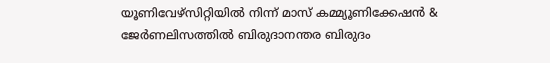യൂണിവേഴ്‌സിറ്റിയിൽ നിന്ന് മാസ് കമ്മ്യൂണിക്കേഷന്‍ & ജേര്‍ണലിസത്തില്‍ ബിരുദാനന്തര ബിരുദം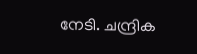നേടി. ചന്ദ്രിക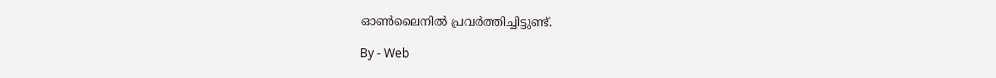ഓണ്‍ലൈനില്‍ പ്രവര്‍ത്തിച്ചിട്ടുണ്ട്.

By - Web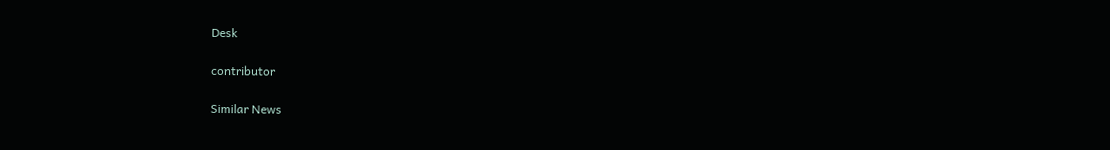Desk

contributor

Similar News